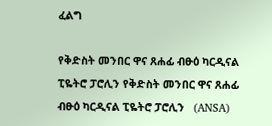ፈልግ

የቅድስት መንበር ዋና ጸሐፊ ብፁዕ ካርዲናል ፒዬትሮ ፓሮሊን የቅድስት መንበር ዋና ጸሐፊ ብፁዕ ካርዲናል ፒዬትሮ ፓሮሊን   (ANSA)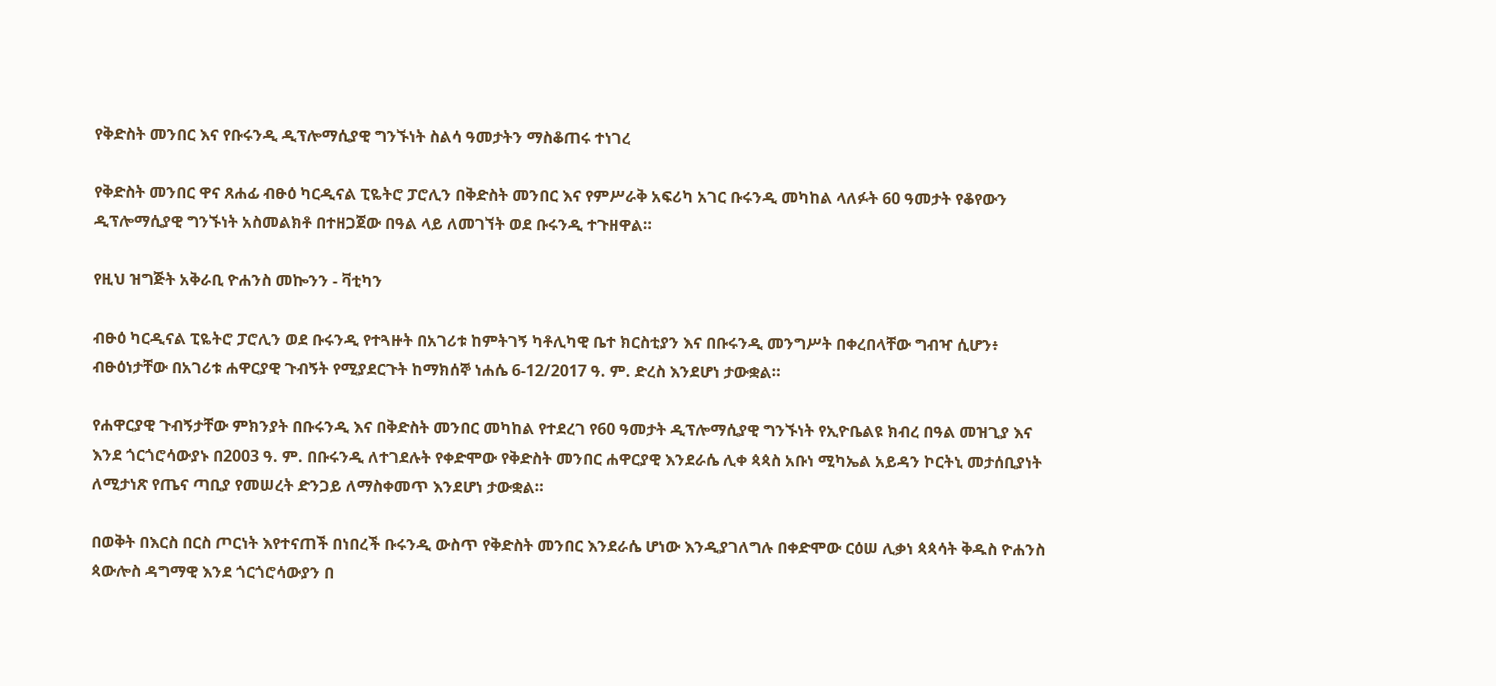የቅድስት መንበር እና የቡሩንዲ ዲፕሎማሲያዊ ግንኙነት ስልሳ ዓመታትን ማስቆጠሩ ተነገረ

የቅድስት መንበር ዋና ጸሐፊ ብፁዕ ካርዲናል ፒዬትሮ ፓሮሊን በቅድስት መንበር እና የምሥራቅ አፍሪካ አገር ቡሩንዲ መካከል ላለፉት 60 ዓመታት የቆየውን ዲፕሎማሲያዊ ግንኙነት አስመልክቶ በተዘጋጀው በዓል ላይ ለመገኘት ወደ ቡሩንዲ ተጉዘዋል።

የዚህ ዝግጅት አቅራቢ ዮሐንስ መኰንን - ቫቲካን

ብፁዕ ካርዲናል ፒዬትሮ ፓሮሊን ወደ ቡሩንዲ የተጓዙት በአገሪቱ ከምትገኝ ካቶሊካዊ ቤተ ክርስቲያን እና በቡሩንዲ መንግሥት በቀረበላቸው ግብዣ ሲሆን፥ ብፁዕነታቸው በአገሪቱ ሐዋርያዊ ጉብኝት የሚያደርጉት ከማክሰኞ ነሐሴ 6-12/2017 ዓ. ም. ድረስ እንደሆነ ታውቋል።

የሐዋርያዊ ጉብኝታቸው ምክንያት በቡሩንዲ እና በቅድስት መንበር መካከል የተደረገ የ60 ዓመታት ዲፕሎማሲያዊ ግንኙነት የኢዮቤልዩ ክብረ በዓል መዝጊያ እና እንደ ጎርጎሮሳውያኑ በ2003 ዓ. ም. በቡሩንዲ ለተገደሉት የቀድሞው የቅድስት መንበር ሐዋርያዊ እንደራሴ ሊቀ ጳጳስ አቡነ ሚካኤል አይዳን ኮርትኒ መታሰቢያነት ለሚታነጽ የጤና ጣቢያ የመሠረት ድንጋይ ለማስቀመጥ እንደሆነ ታውቋል።

በወቅት በእርስ በርስ ጦርነት እየተናጠች በነበረች ቡሩንዲ ውስጥ የቅድስት መንበር እንደራሴ ሆነው እንዲያገለግሉ በቀድሞው ርዕሠ ሊቃነ ጳጳሳት ቅዱስ ዮሐንስ ጳውሎስ ዳግማዊ እንደ ጎርጎሮሳውያን በ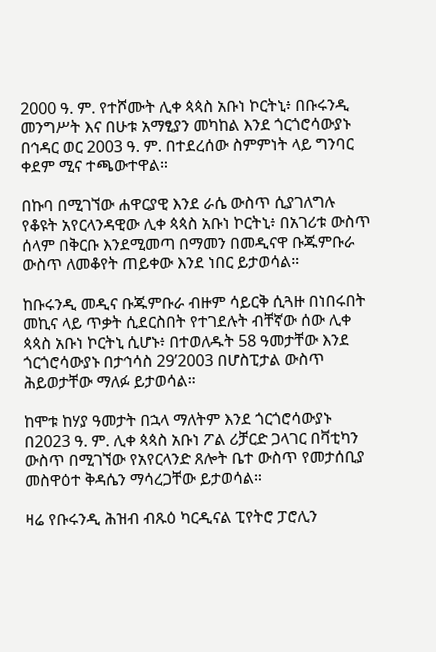2000 ዓ. ም. የተሾሙት ሊቀ ጳጳስ አቡነ ኮርትኒ፥ በቡሩንዲ መንግሥት እና በሁቱ አማፂያን መካከል እንደ ጎርጎሮሳውያኑ በኅዳር ወር 2003 ዓ. ም. በተደረሰው ስምምነት ላይ ግንባር ቀደም ሚና ተጫውተዋል።

በኩባ በሚገኘው ሐዋርያዊ እንደ ራሴ ውስጥ ሲያገለግሉ የቆዩት አየርላንዳዊው ሊቀ ጳጳስ አቡነ ኮርትኒ፥ በአገሪቱ ውስጥ ሰላም በቅርቡ እንደሚመጣ በማመን በመዲናዋ ቡጁምቡራ ውስጥ ለመቆየት ጠይቀው እንደ ነበር ይታወሳል።

ከቡሩንዲ መዲና ቡጁምቡራ ብዙም ሳይርቅ ሲጓዙ በነበሩበት መኪና ላይ ጥቃት ሲደርስበት የተገደሉት ብቸኛው ሰው ሊቀ ጳጳስ አቡነ ኮርትኒ ሲሆኑ፥ በተወለዱት 58 ዓመታቸው እንደ ጎርጎሮሳውያኑ በታኅሳስ 29’2003 በሆስፒታል ውስጥ ሕይወታቸው ማለፉ ይታወሳል።

ከሞቱ ከሃያ ዓመታት በኋላ ማለትም እንደ ጎርጎሮሳውያኑ በ2023 ዓ. ም. ሊቀ ጳጳስ አቡነ ፖል ሪቻርድ ጋላገር በቫቲካን ውስጥ በሚገኘው የአየርላንድ ጸሎት ቤተ ውስጥ የመታሰቢያ መስዋዕተ ቅዳሴን ማሳረጋቸው ይታወሳል።

ዛሬ የቡሩንዲ ሕዝብ ብጹዕ ካርዲናል ፒየትሮ ፓሮሊን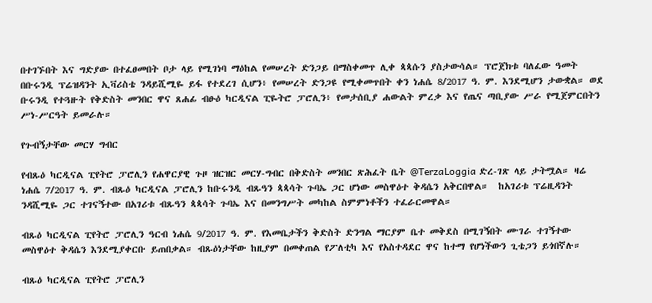በተገኙበት እና ግድያው በተፈፀመበት ቦታ ላይ የሚገነባ ማዕከል የመሠረት ድንጋይ በማስቀመጥ ሊቀ ጳጳሱን ያስታውሳል። ፕሮጀክቱ ባለፈው ዓመት በቡሩንዲ ፕሬዝዳንት ኢቫሪስቴ ንዳይሺሚዬ ይፋ የተደረገ ሲሆን፥ የመሠረት ድንጋዩ የሚቀመጥበት ቀን ነሐሴ 8/2017 ዓ. ም. እንደሚሆን ታውቋል። ወደ ቡሩንዲ የተጓዙት የቅድስት መንበር ዋና ጸሐፊ ብፁዕ ካርዲናል ፒዬትሮ ፓሮሊን፥ የመታሰቢያ ሐውልት ምረቃ እና የጤና ጣቢያው ሥራ የሚጀምርበትን ሥነ-ሥርዓት ይመራሉ።

የጉብኝታቸው መርሃ ግብር

የብጹዕ ካርዲናል ፒየትሮ ፓሮሊን የሐዋርያዊ ጉዞ ዝርዝር መርሃ-ግብር በቅድስት መንበር ጽሕፈት ቤት @TerzaLoggia ድረ-ገጽ ላይ ታትሟል። ዛሬ ነሐሴ 7/2017 ዓ. ም. ብጹዕ ካርዲናል ፓሮሊን ከቡሩንዲ ብጹዓን ጳጳሳት ጉባኤ ጋር ሆነው መስዋዕተ ቅዳሴን አቅርበዋል።  ከአገሪቱ ፕሬዚዳንት ንዳሺሚዬ ጋር ተገናኝተው በአገሪቱ ብጹዓን ጳጳሳት ጉባኤ እና በመንግሥት መካከል ስምምነቶችን ተፈራርመዋል።

ብጹዕ ካርዲናል ፒየትሮ ፓሮሊን ዓርብ ነሐሴ 9/2017 ዓ. ም. የእመቤታችን ቅድስት ድንግል ማርያም ቤተ መቅደስ በሚገኝበት ሙገራ ተገኝተው መስዋዕተ ቅዳሴን እንደሚያቀርቡ ይጠበቃል። ብጹዕነታቸው ከዚያም በመቀጠል የፖለቲካ እና የአስተዳደር ዋና ከተማ የሆነችውን ጊቴጋን ይጎበኛሉ።

ብጹዕ ካርዲናል ፒየትሮ ፓሮሊን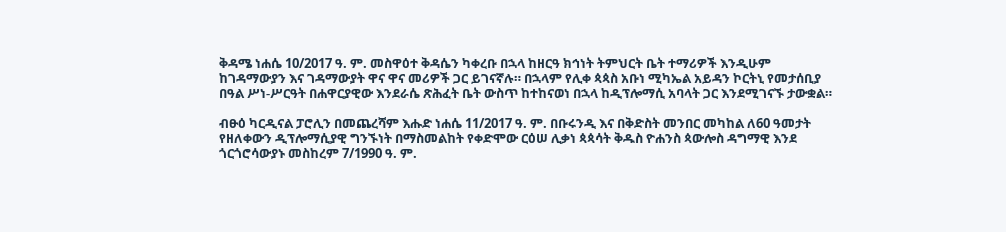ቅዳሜ ነሐሴ 10/2017 ዓ. ም. መስዋዕተ ቅዳሴን ካቀረቡ በኋላ ከዘርዓ ክኅነት ትምህርት ቤት ተማሪዎች እንዲሁም ከገዳማውያን እና ገዳማውያት ዋና ዋና መሪዎች ጋር ይገናኛሉ። በኋላም የሊቀ ጳጳስ አቡነ ሚካኤል አይዳን ኮርትኒ የመታሰቢያ በዓል ሥነ-ሥርዓት በሐዋርያዊው እንደራሴ ጽሕፈት ቤት ውስጥ ከተከናወነ በኋላ ከዲፕሎማሲ አባላት ጋር እንደሚገናኙ ታውቋል።

ብፁዕ ካርዲናል ፓሮሊን በመጨረሻም እሑድ ነሐሴ 11/2017 ዓ. ም. በቡሩንዲ እና በቅድስት መንበር መካከል ለ60 ዓመታት የዘለቀውን ዲፕሎማሲያዊ ግንኙነት በማስመልከት የቀድሞው ርዕሠ ሊቃነ ጳጳሳት ቅዱስ ዮሐንስ ጳውሎስ ዳግማዊ እንደ ጎርጎሮሳውያኑ መስከረም 7/1990 ዓ. ም.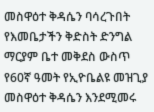መስዋዕተ ቅዳሴን ባሳረጉበት የእመቤታችን ቅድስት ድንግል ማርያም ቤተ መቅደስ ውስጥ የ60ኛ ዓመት የኢዮቤልዩ መዝጊያ መስዋዕተ ቅዳሴን እንደሚመሩ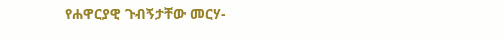የሐዋርያዊ ጉብኝታቸው መርሃ-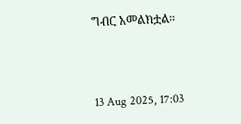ግብር አመልክቷል።



13 Aug 2025, 17:03